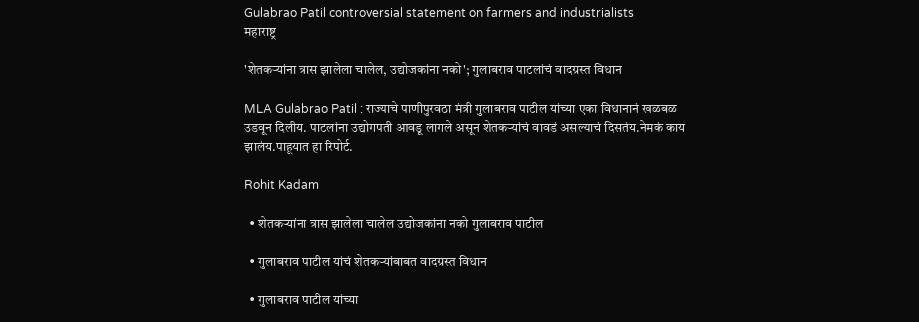Gulabrao Patil controversial statement on farmers and industrialists
महाराष्ट्र

'शेतकऱ्यांना त्रास झालेला चालेल, उद्योजकांना नको'; गुलाबराव पाटलांचं वादग्रस्त विधान

MLA Gulabrao Patil : राज्याचे पाणीपुरवठा मंत्री गुलाबराव पाटील यांच्या एका विधानानं खळबळ उडवून दिलीय. पाटलांना उद्योगपती आवडू लागले असून शेतकऱ्यांचं वावडं असल्याचं दिसतंय.नेमकं काय झालंय.पाहूयात हा रिपोर्ट.

Rohit Kadam

  • शेतकऱ्यांना त्रास झालेला चालेल उद्योजकांना नको गुलाबराव पाटील

  • गुलाबराव पाटील यांचं शेतकऱ्यांबाबत वादग्रस्त विधान

  • गुलाबराव पाटील यांच्या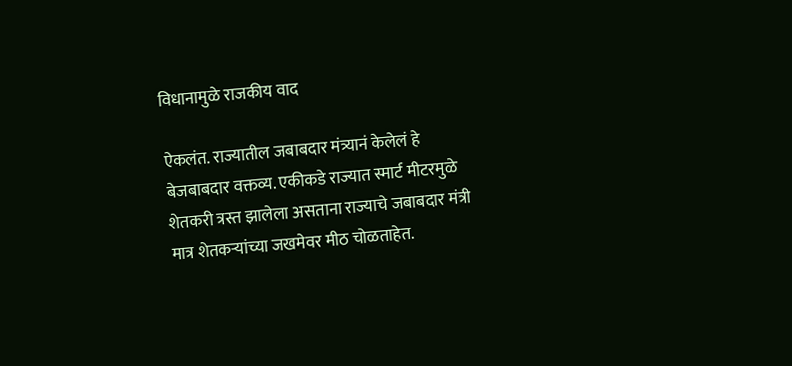विधानामुळे राजकीय वाद

ऐकलंत. राज्यातील जबाबदार मंत्र्यानं केलेलं हे बेजबाबदार वक्तव्य. एकीकडे राज्यात स्मार्ट मीटरमुळे शेतकरी त्रस्त झालेला असताना राज्याचे जबाबदार मंत्री मात्र शेतकऱ्यांच्या जखमेवर मीठ चोळताहेत.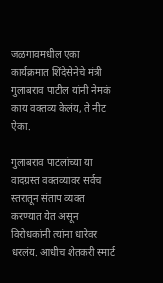जळगावमधील एका कार्यक्रमात शिंदेसेनेचे मंत्री गुलाबराव पाटील यांनी नेमकं काय वक्तव्य केलंय, ते नीट ऐका.

गुलाबराव पाटलांच्या या वादग्रस्त वक्तव्यावर सर्वच स्तरातून संताप व्यक्त करण्यात येत असून विरोधकांनी त्यांना धारेवर धरलंय. आधीच शेतकरी स्मार्ट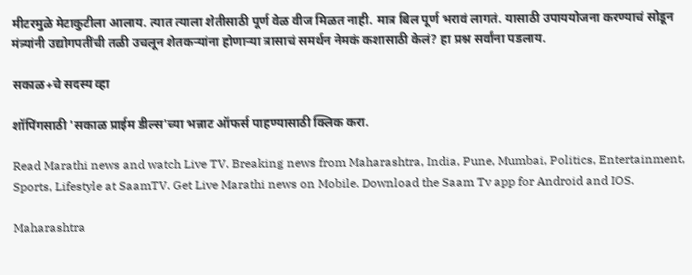मीटरमुळे मेटाकुटीला आलाय. त्यात त्याला शेतीसाठी पूर्ण वेळ वीज मिळत नाही. मात्र बिल पूर्ण भरावं लागतं. यासाठी उपाययोजना करण्याचं सोडून मंत्र्यांनी उद्योगपतींची तळी उचलून शेतकऱ्यांना होणाऱ्या त्रासाचं समर्थन नेमकं कशासाठी केलं? हा प्रश्न सर्वांना पडलाय.

सकाळ+चे सदस्य व्हा

शॉपिंगसाठी 'सकाळ प्राईम डील्स'च्या भन्नाट ऑफर्स पाहण्यासाठी क्लिक करा.

Read Marathi news and watch Live TV. Breaking news from Maharashtra, India, Pune, Mumbai, Politics, Entertainment, Sports, Lifestyle at SaamTV. Get Live Marathi news on Mobile. Download the Saam Tv app for Android and IOS.

Maharashtra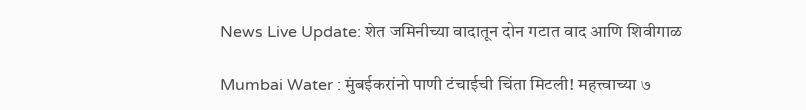News Live Update: शेत जमिनीच्या वादातून दोन गटात वाद आणि शिवीगाळ

Mumbai Water : मुंबईकरांनो पाणी टंचाईची चिंता मिटली! महत्त्वाच्या ७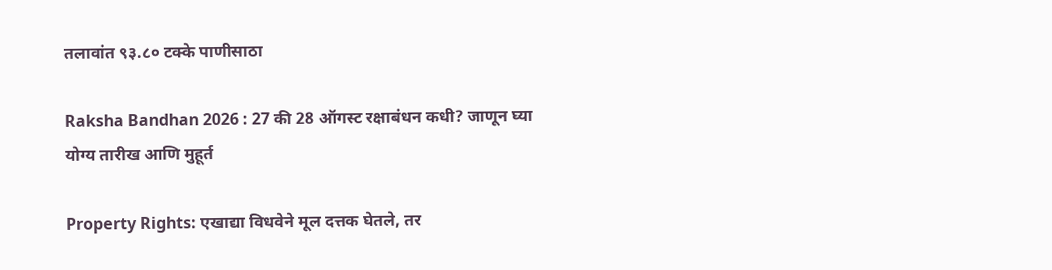तलावांत ९३.८० टक्के पाणीसाठा

Raksha Bandhan 2026 : 27 की 28 ऑगस्ट रक्षाबंधन कधी? जाणून घ्या योग्य तारीख आणि मुहूर्त

Property Rights: एखाद्या विधवेने मूल दत्तक घेतले, तर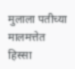मुलाला पतीच्या मालमत्तेत हिस्सा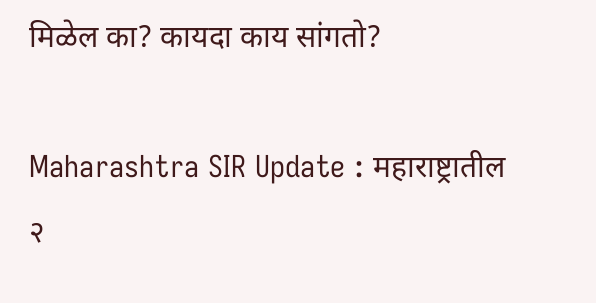मिळेल का? कायदा काय सांगतो?

Maharashtra SIR Update : महाराष्ट्रातील २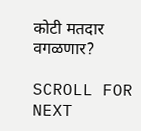कोटी मतदार वगळणार?

SCROLL FOR NEXT